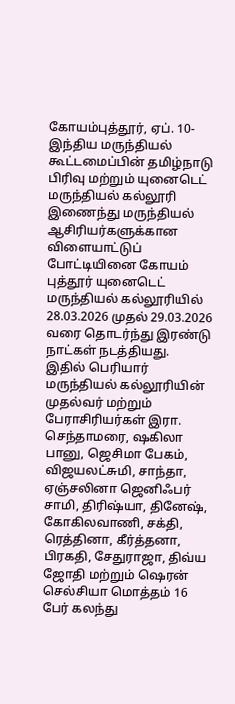கோயம்புத்தூர், ஏப். 10- இந்திய மருந்தியல் கூட்டமைப்பின் தமிழ்நாடு பிரிவு மற்றும் யுனைடெட் மருந்தியல் கல்லூரி இணைந்து மருந்தியல் ஆசிரியர்களுக்கான விளையாட்டுப் போட்டியினை கோயம் புத்தூர் யுனைடெட் மருந்தியல் கல்லூரியில் 28.03.2026 முதல் 29.03.2026 வரை தொடர்ந்து இரண்டு நாட்கள் நடத்தியது.
இதில் பெரியார் மருந்தியல் கல்லூரியின் முதல்வர் மற்றும் பேராசிரியர்கள் இரா. செந்தாமரை, ஷகிலா பானு, ஜெசிமா பேகம், விஜயலட்சுமி, சாந்தா, ஏஞ்சலினா ஜெனிஃபர் சாமி, திரிஷ்யா, தினேஷ், கோகிலவாணி, சக்தி, ரெத்தினா, கீர்த்தனா, பிரகதி, சேதுராஜா, திவ்ய ஜோதி மற்றும் ஷெரன் செல்சியா மொத்தம் 16 பேர் கலந்து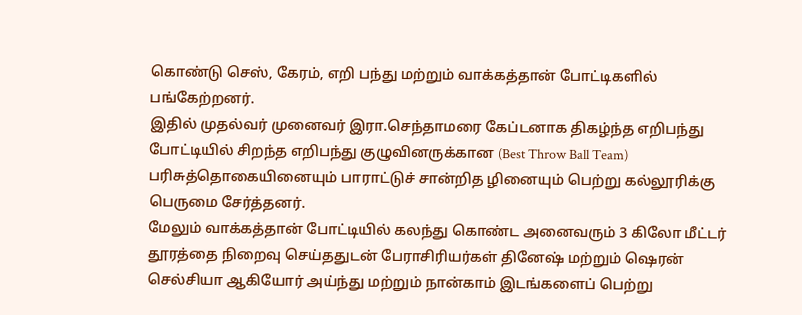கொண்டு செஸ், கேரம், எறி பந்து மற்றும் வாக்கத்தான் போட்டிகளில் பங்கேற்றனர்.
இதில் முதல்வர் முனைவர் இரா.செந்தாமரை கேப்டனாக திகழ்ந்த எறிபந்து போட்டியில் சிறந்த எறிபந்து குழுவினருக்கான (Best Throw Ball Team) பரிசுத்தொகையினையும் பாராட்டுச் சான்றித ழினையும் பெற்று கல்லூரிக்கு பெருமை சேர்த்தனர்.
மேலும் வாக்கத்தான் போட்டியில் கலந்து கொண்ட அனைவரும் 3 கிலோ மீட்டர் தூரத்தை நிறைவு செய்ததுடன் பேராசிரியர்கள் தினேஷ் மற்றும் ஷெரன் செல்சியா ஆகியோர் அய்ந்து மற்றும் நான்காம் இடங்களைப் பெற்று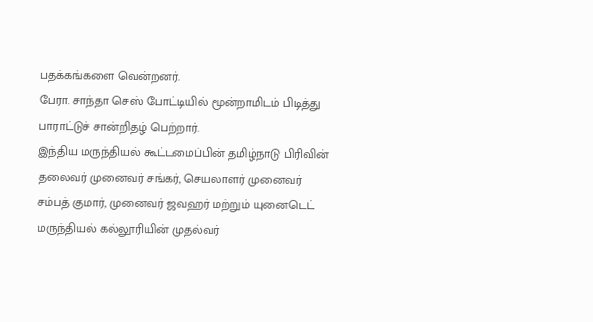பதக்கங்களை வென்றனர்.
பேரா. சாந்தா செஸ் போட்டியில் மூன்றாமிடம் பிடித்து பாராட்டுச் சான்றிதழ் பெற்றார்.
இந்திய மருந்தியல் கூட்டமைப்பின் தமிழ்நாடு பிரிவின் தலைவர் முனைவர் சங்கர், செயலாளர் முனைவர் சம்பத் குமார், முனைவர் ஜவஹர் மற்றும் யுனைடெட் மருந்தியல் கல்லூரியின் முதல்வர்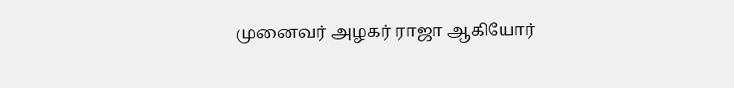முனைவர் அழகர் ராஜா ஆகியோர்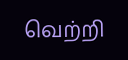வெற்றி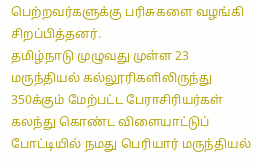பெற்றவர்களுக்கு பரிசுகளை வழங்கி சிறப்பித்தனர்.
தமிழ்நாடு முழுவது முள்ள 23 மருந்தியல் கல்லூரிகளிலிருந்து 350க்கும் மேற்பட்ட பேராசிரியர்கள் கலந்து கொண்ட விளையாட்டுப் போட்டியில் நமது பெரியார் மருந்தியல்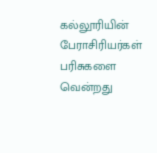கல்லூரியின் பேராசிரியர்கள் பரிசுகளை வென்றது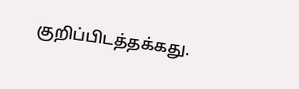குறிப்பிடத்தக்கது.